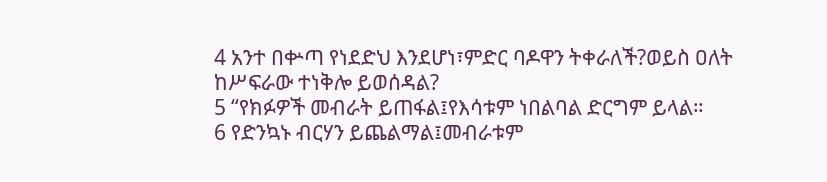4 አንተ በቍጣ የነደድህ እንደሆነ፣ምድር ባዶዋን ትቀራለች?ወይስ ዐለት ከሥፍራው ተነቅሎ ይወሰዳል?
5 “የክፉዎች መብራት ይጠፋል፤የእሳቱም ነበልባል ድርግም ይላል።
6 የድንኳኑ ብርሃን ይጨልማል፤መብራቱም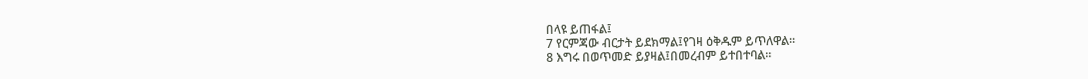በላዩ ይጠፋል፤
7 የርምጃው ብርታት ይደክማል፤የገዛ ዕቅዱም ይጥለዋል።
8 እግሩ በወጥመድ ይያዛል፤በመረብም ይተበተባል።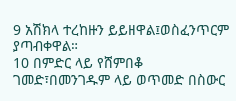9 አሽክላ ተረከዙን ይይዘዋል፤ወስፈንጥርም ያጣብቀዋል።
10 በምድር ላይ የሸምበቆ ገመድ፣በመንገዱም ላይ ወጥመድ በስውር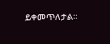ይቀመጥለታል።